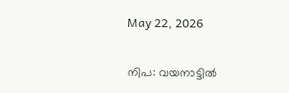May 22, 2026

നിപ: വയനാട്ടിൽ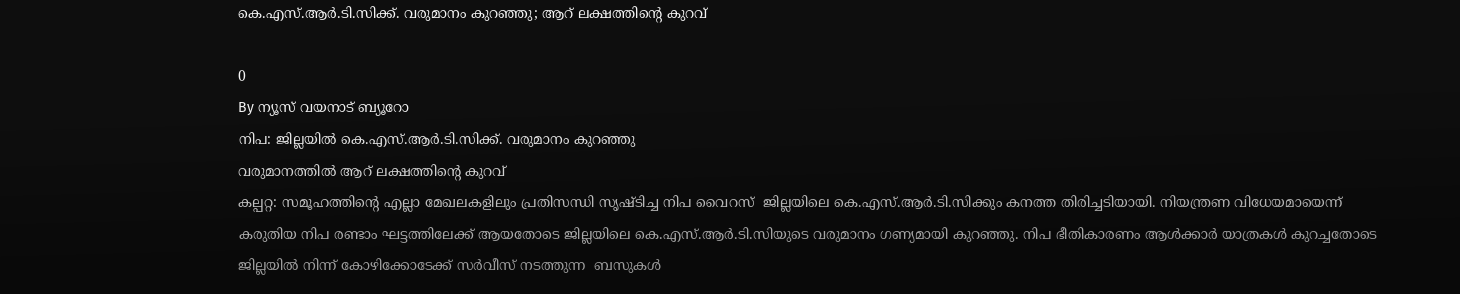കെ.എസ്.ആർ.ടി.സിക്ക്. വരുമാനം കുറഞ്ഞു; ആറ് ലക്ഷത്തിന്റെ കുറവ്

0
By ന്യൂസ് വയനാട് ബ്യൂറോ
നിപ: ജില്ലയിൽ കെ.എസ്.ആർ.ടി.സിക്ക്. വരുമാനം കുറഞ്ഞു
വരുമാനത്തിൽ ആറ് ലക്ഷത്തിന്റെ കുറവ്
കല്പറ്റ: സമൂഹത്തിന്റെ എല്ലാ മേഖലകളിലും പ്രതിസന്ധി സൃഷ്ടിച്ച നിപ വൈറസ്  ജില്ലയിലെ കെ.എസ്.ആർ.ടി.സിക്കും കനത്ത തിരിച്ചടിയായി. നിയന്ത്രണ വിധേയമായെന്ന്  കരുതിയ നിപ രണ്ടാം ഘട്ടത്തിലേക്ക് ആയതോടെ ജില്ലയിലെ കെ.എസ്.ആർ.ടി.സിയുടെ വരുമാനം ഗണ്യമായി കുറഞ്ഞു. നിപ ഭീതികാരണം ആൾക്കാർ യാത്രകൾ കുറച്ചതോടെ  ജില്ലയിൽ നിന്ന് കോഴിക്കോടേക്ക് സർവീസ് നടത്തുന്ന  ബസുകൾ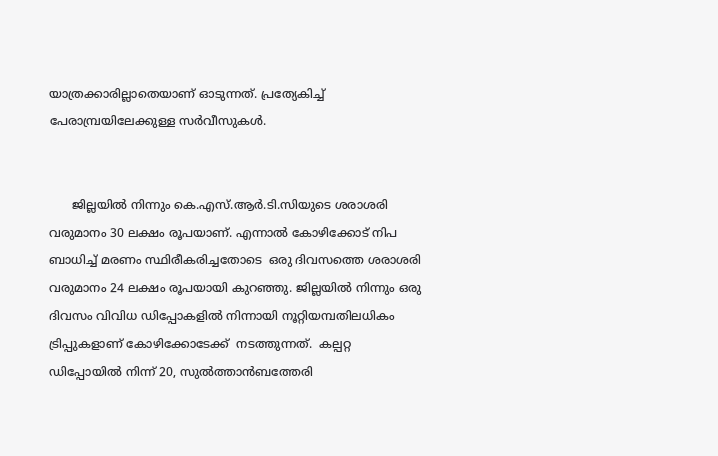യാത്രക്കാരില്ലാതെയാണ് ഓടുന്നത്. പ്രത്യേകിച്ച്  പേരാമ്പ്രയിലേക്കുള്ള സർവീസുകൾ.


      ജില്ലയിൽ നിന്നും കെ.എസ്.ആർ.ടി.സിയുടെ ശരാശരി വരുമാനം 30 ലക്ഷം രൂപയാണ്. എന്നാൽ കോഴിക്കോട് നിപ ബാധിച്ച് മരണം സ്ഥിരീകരിച്ചതോടെ  ഒരു ദിവസത്തെ ശരാശരി വരുമാനം 24 ലക്ഷം രൂപയായി കുറഞ്ഞു. ജില്ലയിൽ നിന്നും ഒരു ദിവസം വിവിധ ഡിപ്പോകളിൽ നിന്നായി നൂറ്റിയമ്പതിലധികം ട്രിപ്പുകളാണ് കോഴിക്കോടേക്ക്  നടത്തുന്നത്.  കല്പറ്റ ഡിപ്പോയിൽ നിന്ന് 20, സുൽത്താൻബത്തേരി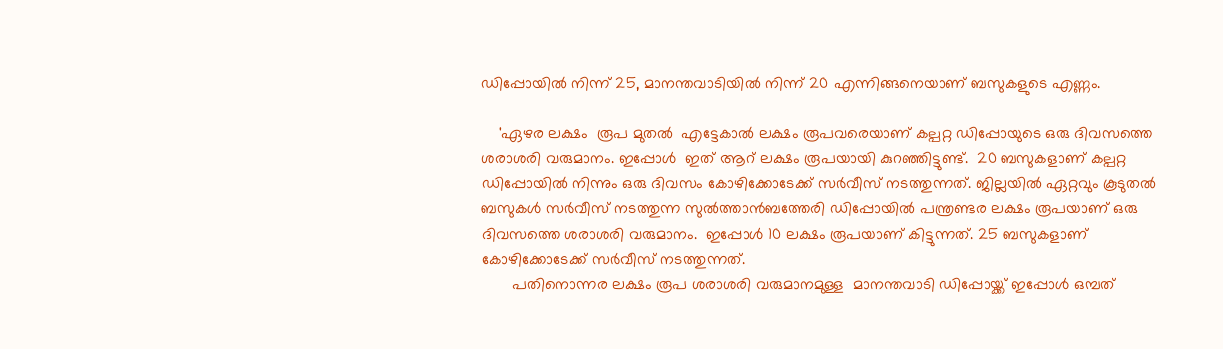ഡിപ്പോയിൽ നിന്ന് 25, മാനന്തവാടിയിൽ നിന്ന് 20 എന്നിങ്ങനെയാണ് ബസുകളുടെ എണ്ണം.

    'ഏഴര ലക്ഷം  രൂപ മുതൽ  എട്ടേകാൽ ലക്ഷം രൂപവരെയാണ് കല്പറ്റ ഡിപ്പോയുടെ ഒരു ദിവസത്തെ ശരാശരി വരുമാനം. ഇപ്പോൾ  ഇത് ആറ് ലക്ഷം രൂപയായി കുറഞ്ഞിട്ടുണ്ട്.  20 ബസുകളാണ് കല്പറ്റ ഡിപ്പോയിൽ നിന്നും ഒരു ദിവസം കോഴിക്കോടേക്ക് സർവീസ് നടത്തുന്നത്. ജില്ലയിൽ ഏറ്റവും കൂടുതൽ ബസുകൾ സർവീസ് നടത്തുന്ന സുൽത്താൻബത്തേരി ഡിപ്പോയിൽ പന്ത്രണ്ടര ലക്ഷം രൂപയാണ് ഒരു ദിവസത്തെ ശരാശരി വരുമാനം.  ഇപ്പോൾ 10 ലക്ഷം രൂപയാണ് കിട്ടുന്നത്. 25 ബസുകളാണ് കോഴിക്കോടേക്ക് സർവീസ് നടത്തുന്നത്.
       പതിനൊന്നര ലക്ഷം രൂപ ശരാശരി വരുമാനമുള്ള  മാനന്തവാടി ഡിപ്പോയ്ക്ക് ഇപ്പോൾ ഒമ്പത്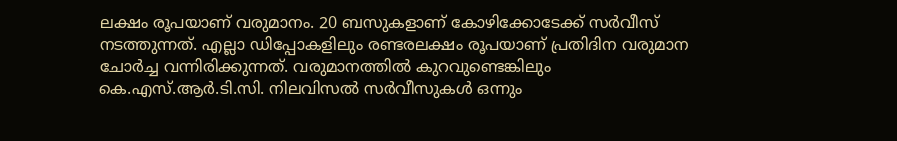ലക്ഷം രൂപയാണ് വരുമാനം. 20 ബസുകളാണ് കോഴിക്കോടേക്ക് സർവീസ് നടത്തുന്നത്. എല്ലാ ഡിപ്പോകളിലും രണ്ടരലക്ഷം രൂപയാണ് പ്രതിദിന വരുമാന ചോർച്ച വന്നിരിക്കുന്നത്. വരുമാനത്തിൽ കുറവുണ്ടെങ്കിലും കെ.എസ്.ആർ.ടി.സി. നിലവിസൽ സർവീസുകൾ ഒന്നും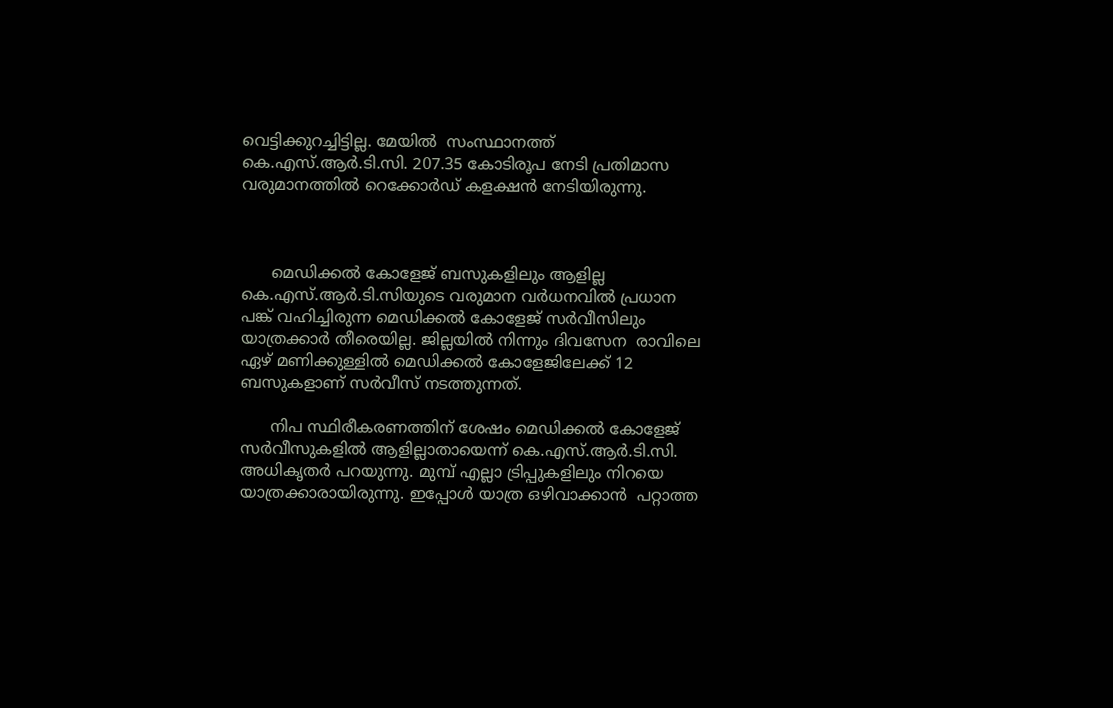വെട്ടിക്കുറച്ചിട്ടില്ല. മേയിൽ  സംസ്ഥാനത്ത് കെ.എസ്.ആർ.ടി.സി. 207.35 കോടിരൂപ നേടി പ്രതിമാസ വരുമാനത്തിൽ റെക്കോർഡ് കളക്ഷൻ നേടിയിരുന്നു.



      മെഡിക്കൽ കോളേജ് ബസുകളിലും ആളില്ല
കെ.എസ്.ആർ.ടി.സിയുടെ വരുമാന വർധനവിൽ പ്രധാന പങ്ക് വഹിച്ചിരുന്ന മെഡിക്കൽ കോളേജ് സർവീസിലും യാത്രക്കാർ തീരെയില്ല. ജില്ലയിൽ നിന്നും ദിവസേന  രാവിലെ ഏഴ് മണിക്കുള്ളിൽ മെഡിക്കൽ കോളേജിലേക്ക് 12 ബസുകളാണ് സർവീസ് നടത്തുന്നത്.

      നിപ സ്ഥിരീകരണത്തിന് ശേഷം മെഡിക്കൽ കോളേജ് സർവീസുകളിൽ ആളില്ലാതായെന്ന് കെ.എസ്.ആർ.ടി.സി. അധികൃതർ പറയുന്നു. മുമ്പ് എല്ലാ ട്രിപ്പുകളിലും നിറയെ യാത്രക്കാരായിരുന്നു. ഇപ്പോൾ യാത്ര ഒഴിവാക്കാൻ  പറ്റാത്ത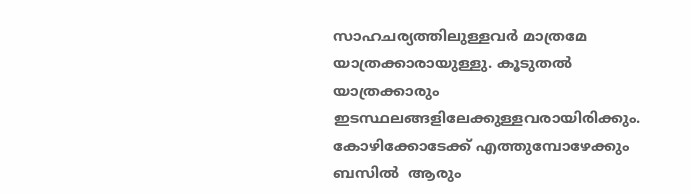സാഹചര്യത്തിലുള്ളവർ മാത്രമേ യാത്രക്കാരായുള്ളു. കൂടുതൽ യാത്രക്കാരും ഇടസ്ഥലങ്ങളിലേക്കുള്ളവരായിരിക്കും.  കോഴിക്കോടേക്ക് എത്തുമ്പോഴേക്കും ബസിൽ  ആരും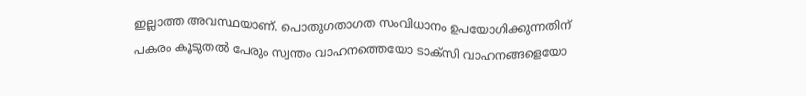ഇല്ലാത്ത അവസ്ഥയാണ്. പൊതുഗതാഗത സംവിധാനം ഉപയോഗിക്കുന്നതിന് പകരം കൂടുതൽ പേരും സ്വന്തം വാഹനത്തെയോ ടാക്സി വാഹനങ്ങളെയോ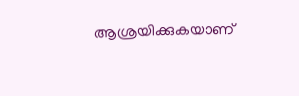ആശ്രയിക്കുകയാണ്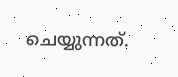ചെയ്യുന്നത്.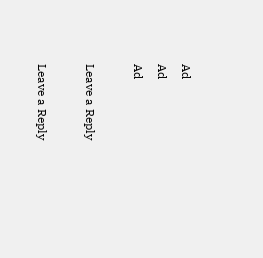Ad
Ad
Ad

Leave a Reply

Leave a Reply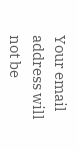Your email address will not be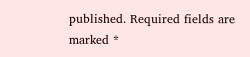published. Required fields are marked *